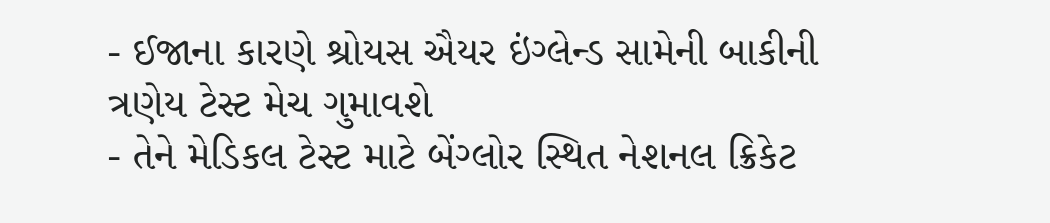- ઈજાના કારણે શ્રોયસ ઐયર ઇંગ્લેન્ડ સામેની બાકીની ત્રણેય ટેસ્ટ મેચ ગુમાવશે
- તેને મેડિકલ ટેસ્ટ માટે બેંગ્લોર સ્થિત નેશનલ ક્રિકેટ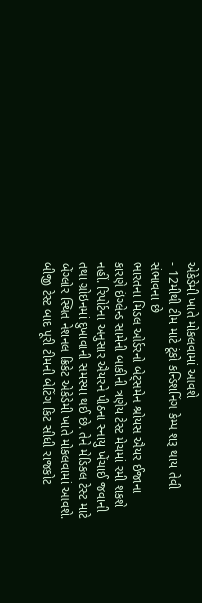એકેડેમી ખાતે મોકલવામાં આવશે
- 12મીથી ટીમ માટે ટૂંકો કન્ડિશનિંગ કેમ્પ શરૂ થાય તેવી સંભાવના છે
ભારતના મિડલ ઓર્ડરનો બેટ્સમેન શ્રોયસ ઐયર ઈજાના કારણે ઇંગ્લેન્ડ સામેની બાકીની ત્રણેય ટેસ્ટ મેચમાં રમી શકશે નહીં. રિપોર્ટના અનુસાર ઐયરને પીઠના સ્નાયુ ખેંચાઈ જવાની તથા ગ્રોઇનમાં દુખાવાની સમસ્યા થઈ છે. તેને મેડિકલ ટેસ્ટ માટે બેંગ્લોર સ્થિત નેશનલ ક્રિકેટ એકેડેમી ખાતે મોકલવામાં આવશે. બીજી ટેસ્ટ બાદ પૂરી ટીમની બેટિંગ કિટ સીધી રાજકોટ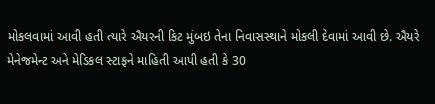મોકલવામાં આવી હતી ત્યારે ઐયરની કિટ મુંબઇ તેના નિવાસસ્થાને મોકલી દેવામાં આવી છે. ઐયરે મેનેજમેન્ટ અને મેડિકલ સ્ટાફને માહિતી આપી હતી કે 30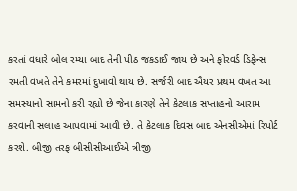કરતાં વધારે બોલ રમ્યા બાદ તેની પીઠ જકડાઈ જાય છે અને ફોરવર્ડ ડિફેન્સ રમતી વખતે તેને કમરમાં દુખાવો થાય છે. સર્જરી બાદ ઐયર પ્રથમ વખત આ સમસ્યાનો સામનો કરી રહ્યો છે જેના કારણે તેને કેટલાક સપ્તાહનો આરામ કરવાની સલાહ આપવામાં આવી છે. તે કેટલાક દિવસ બાદ એનસીએમાં રિપોર્ટ કરશે. બીજી તરફ બીસીસીઆઈએ ત્રીજી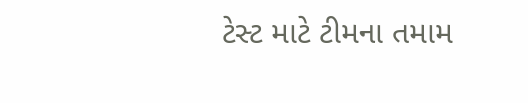ટેસ્ટ માટે ટીમના તમામ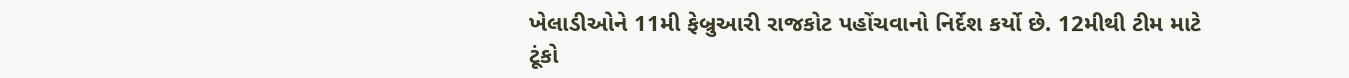ખેલાડીઓને 11મી ફેબ્રુઆરી રાજકોટ પહોંચવાનો નિર્દેશ કર્યો છે. 12મીથી ટીમ માટે ટૂંકો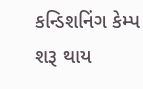કન્ડિશનિંગ કેમ્પ શરૂ થાય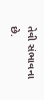તેવી સંભાવના છે.